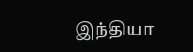இந்தியா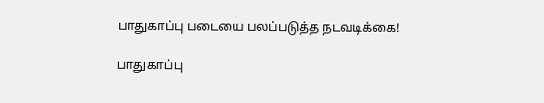பாதுகாப்பு படையை பலப்படுத்த நடவடிக்கை!

பாதுகாப்பு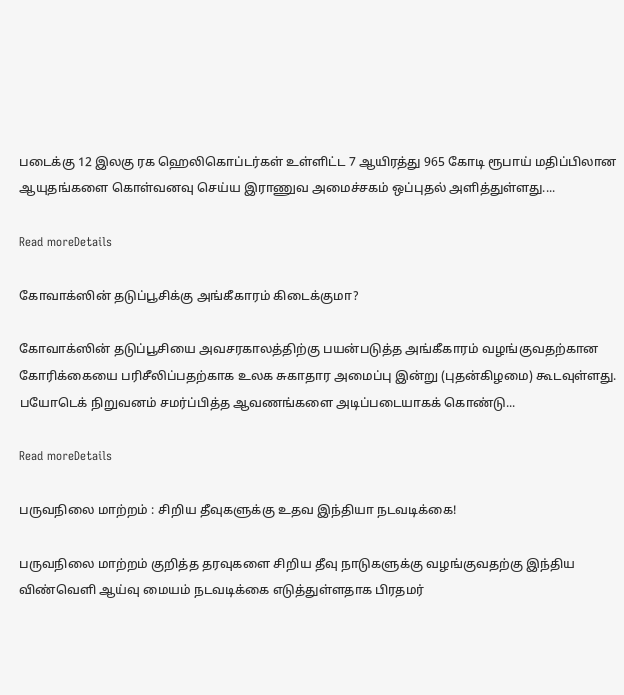படைக்கு 12 இலகு ரக ஹெலிகொப்டர்கள் உள்ளிட்ட 7 ஆயிரத்து 965 கோடி ரூபாய் மதிப்பிலான ஆயுதங்களை கொள்வனவு செய்ய இராணுவ அமைச்சகம் ஒப்புதல் அளித்துள்ளது....

Read moreDetails

கோவாக்ஸின் தடுப்பூசிக்கு அங்கீகாரம் கிடைக்குமா?

கோவாக்ஸின் தடுப்பூசியை அவசரகாலத்திற்கு பயன்படுத்த அங்கீகாரம் வழங்குவதற்கான கோரிக்கையை பரிசீலிப்பதற்காக உலக சுகாதார அமைப்பு இன்று (புதன்கிழமை) கூடவுள்ளது. பயோடெக் நிறுவனம் சமர்ப்பித்த ஆவணங்களை அடிப்படையாகக் கொண்டு...

Read moreDetails

பருவநிலை மாற்றம் : சிறிய தீவுகளுக்கு உதவ இந்தியா நடவடிக்கை!

பருவநிலை மாற்றம் குறித்த தரவுகளை சிறிய தீவு நாடுகளுக்கு வழங்குவதற்கு இந்திய விண்வெளி ஆய்வு மையம் நடவடிக்கை எடுத்துள்ளதாக பிரதமர்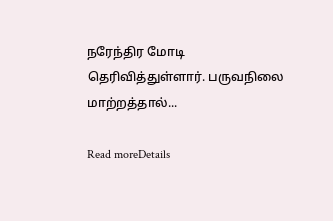நரேந்திர மோடி தெரிவித்துள்ளார். பருவநிலை மாற்றத்தால்...

Read moreDetails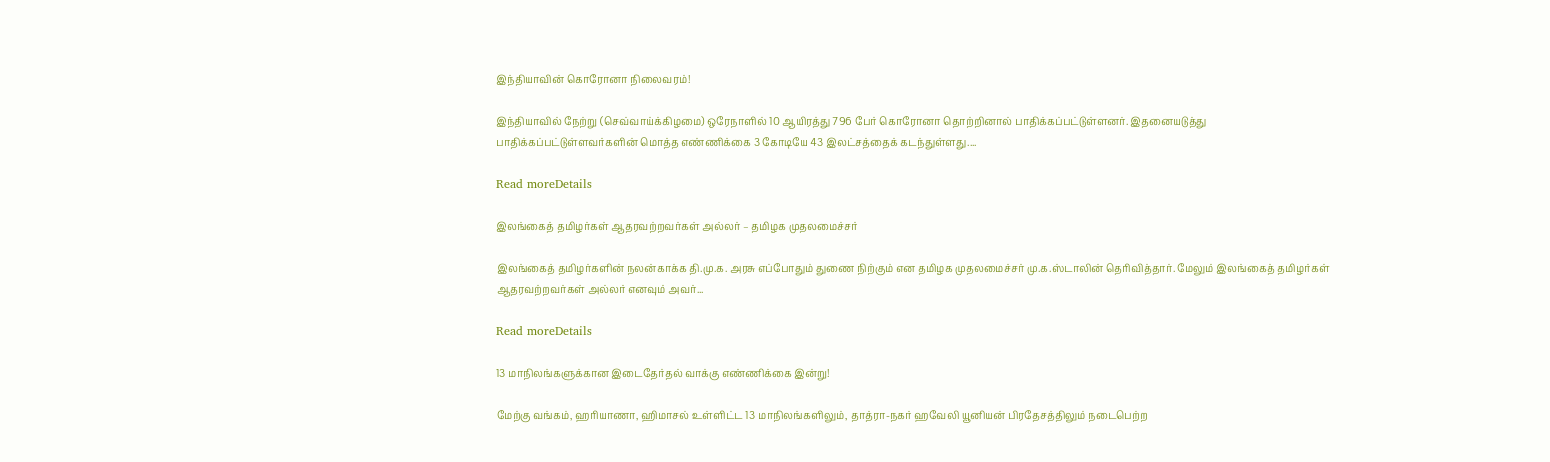இந்தியாவின் கொரோனா நிலைவரம்!

இந்தியாவில் நேற்று (செவ்வாய்க்கிழமை) ஒரேநாளில் 10 ஆயிரத்து 796 பேர் கொரோனா தொற்றினால் பாதிக்கப்பட்டுள்ளனர். இதனையடுத்து பாதிக்கப்பட்டுள்ளவர்களின் மொத்த எண்ணிக்கை 3 கோடியே 43 இலட்சத்தைக் கடந்துள்ளது....

Read moreDetails

இலங்கைத் தமிழர்கள் ஆதரவற்றவர்கள் அல்லர் – தமிழக முதலமைச்சர்

இலங்கைத் தமிழர்களின் நலன்காக்க தி.மு.க. அரசு எப்போதும் துணை நிற்கும் என தமிழக முதலமைச்சர் மு.க.ஸ்டாலின் தெரிவித்தார். மேலும் இலங்கைத் தமிழர்கள் ஆதரவற்றவர்கள் அல்லர் எனவும் அவர்...

Read moreDetails

13 மாநிலங்களுக்கான இடைதேர்தல் வாக்கு எண்ணிக்கை இன்று!

மேற்கு வங்கம், ஹரியாணா, ஹிமாசல் உள்ளிட்ட 13 மாநிலங்களிலும், தாத்ரா-நகர் ஹவேலி யூனியன் பிரதேசத்திலும் நடைபெற்ற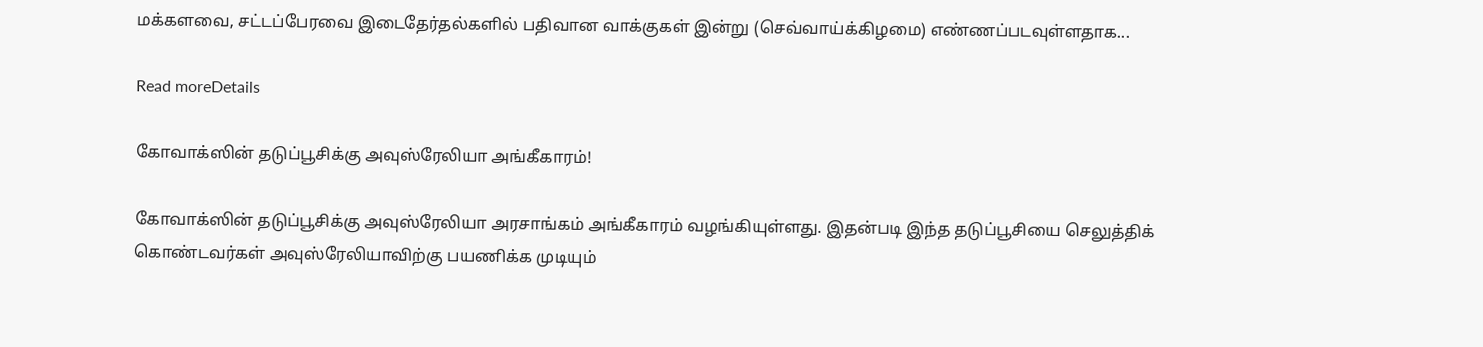மக்களவை, சட்டப்பேரவை இடைதேர்தல்களில் பதிவான வாக்குகள் இன்று (செவ்வாய்க்கிழமை) எண்ணப்படவுள்ளதாக...

Read moreDetails

கோவாக்ஸின் தடுப்பூசிக்கு அவுஸ்ரேலியா அங்கீகாரம்!

கோவாக்ஸின் தடுப்பூசிக்கு அவுஸ்ரேலியா அரசாங்கம் அங்கீகாரம் வழங்கியுள்ளது. இதன்படி இந்த தடுப்பூசியை செலுத்திக் கொண்டவர்கள் அவுஸ்ரேலியாவிற்கு பயணிக்க முடியும்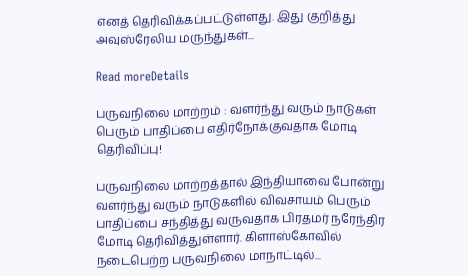எனத் தெரிவிக்கப்பட்டுள்ளது. இது குறித்து அவுஸ்ரேலிய மருந்துகள்...

Read moreDetails

பருவநிலை மாற்றம் : வளர்ந்து வரும் நாடுகள் பெரும் பாதிப்பை எதிர்நோக்குவதாக மோடி தெரிவிப்பு!

பருவநிலை மாற்றத்தால் இந்தியாவை போன்று வளர்ந்து வரும் நாடுகளில் விவசாயம் பெரும் பாதிப்பை சந்தித்து வருவதாக பிரதமர் நரேந்திர மோடி தெரிவித்துள்ளார். கிளாஸ்கோவில் நடைபெற்ற பருவநிலை மாநாட்டில்...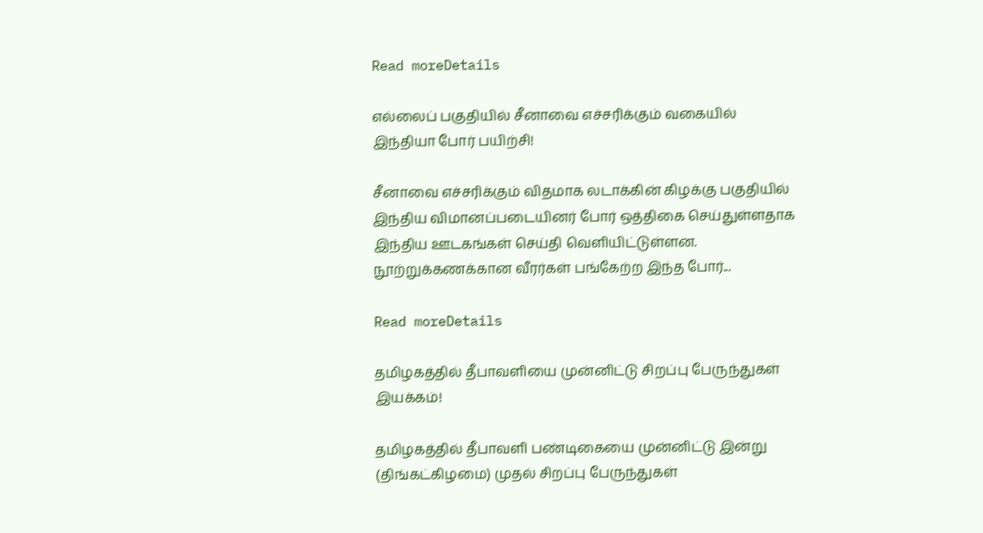Read moreDetails

எல்லைப் பகுதியில் சீனாவை எச்சரிக்கும் வகையில் இந்தியா போர் பயிற்சி!

சீனாவை எச்சரிக்கும் விதமாக லடாக்கின் கிழக்கு பகுதியில் இந்திய விமானப்படையினர் போர் ஒத்திகை செய்துள்ளதாக இந்திய ஊடகங்கள் செய்தி வெளியிட்டுள்ளன. நூற்றுக்கணக்கான வீரர்கள் பங்கேற்ற இந்த போர்...

Read moreDetails

தமிழகத்தில் தீபாவளியை முன்னிட்டு சிறப்பு பேருந்துகள் இயக்கம்!

தமிழகத்தில் தீபாவளி பண்டிகையை முன்னிட்டு இன்று (திங்கட்கிழமை) முதல் சிறப்பு பேருந்துகள்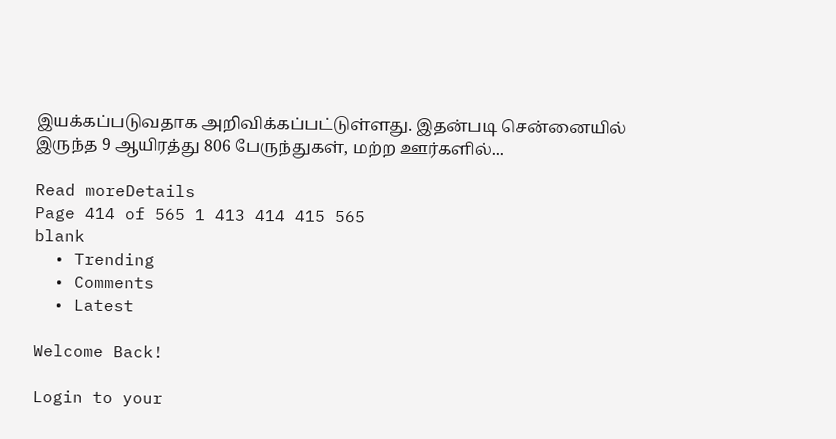இயக்கப்படுவதாக அறிவிக்கப்பட்டுள்ளது. இதன்படி சென்னையில் இருந்த 9 ஆயிரத்து 806 பேருந்துகள், மற்ற ஊர்களில்...

Read moreDetails
Page 414 of 565 1 413 414 415 565
blank
  • Trending
  • Comments
  • Latest

Welcome Back!

Login to your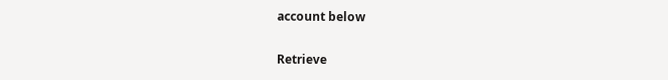account below

Retrieve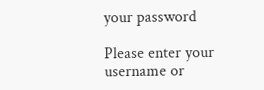your password

Please enter your username or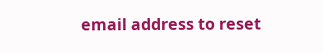email address to reset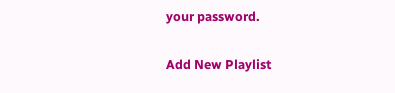your password.

Add New Playlist